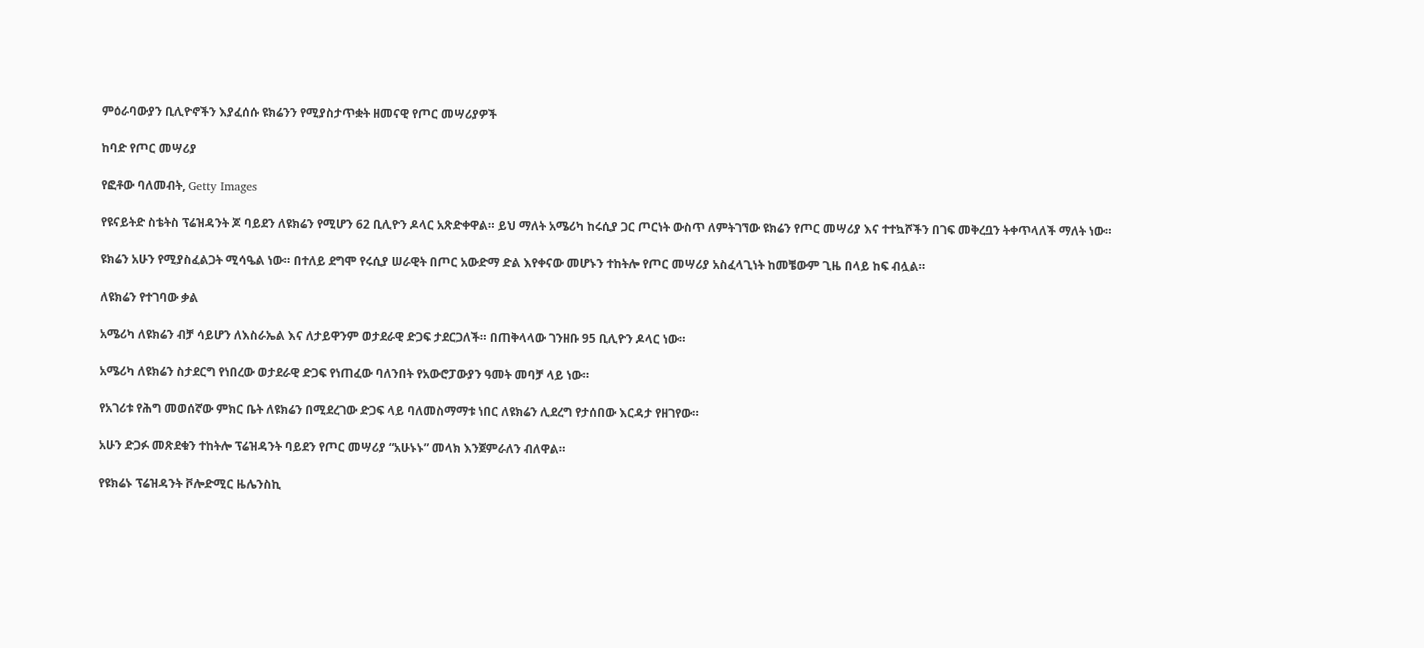ምዕራባውያን ቢሊዮኖችን እያፈሰሱ ዩክሬንን የሚያስታጥቋት ዘመናዊ የጦር መሣሪያዎች

ከባድ የጦር መሣሪያ

የፎቶው ባለመብት, Getty Images

የዩናይትድ ስቴትስ ፕሬዝዳንት ጆ ባይደን ለዩክሬን የሚሆን 62 ቢሊዮን ዶላር አጽድቀዋል። ይህ ማለት አሜሪካ ከሩሲያ ጋር ጦርነት ውስጥ ለምትገኘው ዩክሬን የጦር መሣሪያ እና ተተኳሾችን በገፍ መቅረቧን ትቀጥላለች ማለት ነው።

ዩክሬን አሁን የሚያስፈልጋት ሚሳዔል ነው። በተለይ ደግሞ የሩሲያ ሠራዊት በጦር አውድማ ድል እየቀናው መሆኑን ተከትሎ የጦር መሣሪያ አስፈላጊነት ከመቼውም ጊዜ በላይ ከፍ ብሏል።

ለዩክሬን የተገባው ቃል

አሜሪካ ለዩክሬን ብቻ ሳይሆን ለእስራኤል እና ለታይዋንም ወታደራዊ ድጋፍ ታደርጋለች። በጠቅላላው ገንዘቡ 95 ቢሊዮን ዶላር ነው።

አሜሪካ ለዩክሬን ስታደርግ የነበረው ወታደራዊ ድጋፍ የነጠፈው ባለንበት የአውሮፓውያን ዓመት መባቻ ላይ ነው።

የአገሪቱ የሕግ መወሰኛው ምክር ቤት ለዩክሬን በሚደረገው ድጋፍ ላይ ባለመስማማቱ ነበር ለዩክሬን ሊደረግ የታሰበው እርዳታ የዘገየው።

አሁን ድጋፉ መጽደቁን ተከትሎ ፕሬዝዳንት ባይደን የጦር መሣሪያ “አሁኑኑ” መላክ እንጀምራለን ብለዋል።

የዩክሬኑ ፕሬዝዳንት ቮሎድሚር ዜሌንስኪ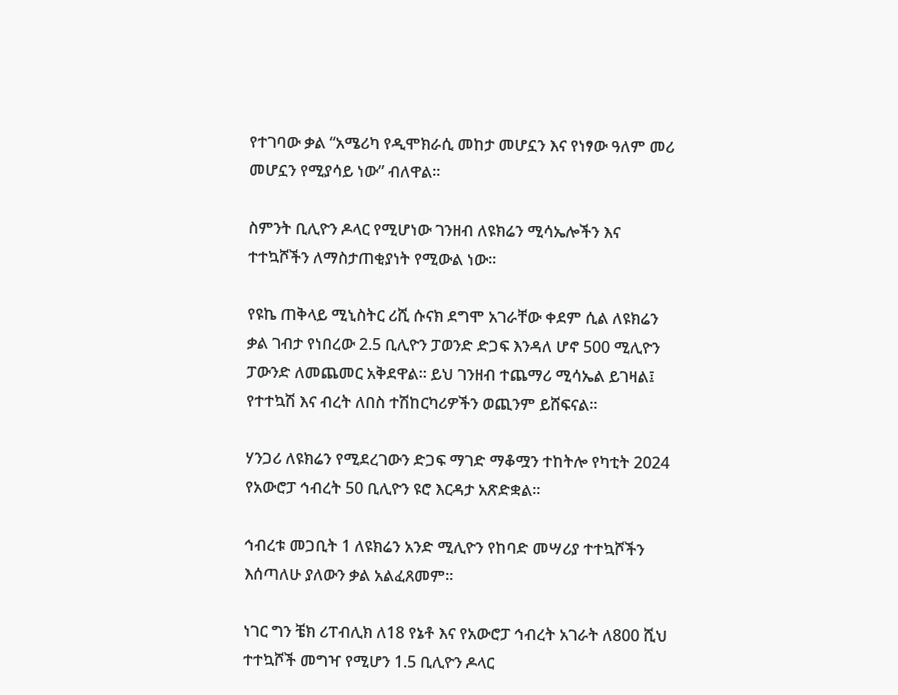የተገባው ቃል “አሜሪካ የዲሞክራሲ መከታ መሆኗን እና የነፃው ዓለም መሪ መሆኗን የሚያሳይ ነው” ብለዋል።

ስምንት ቢሊዮን ዶላር የሚሆነው ገንዘብ ለዩክሬን ሚሳኤሎችን እና ተተኳሾችን ለማስታጠቂያነት የሚውል ነው።

የዩኬ ጠቅላይ ሚኒስትር ሪሺ ሱናክ ደግሞ አገራቸው ቀደም ሲል ለዩክሬን ቃል ገብታ የነበረው 2.5 ቢሊዮን ፓወንድ ድጋፍ እንዳለ ሆኖ 500 ሚሊዮን ፓውንድ ለመጨመር አቅደዋል። ይህ ገንዘብ ተጨማሪ ሚሳኤል ይገዛል፤ የተተኳሽ እና ብረት ለበስ ተሽከርካሪዎችን ወጪንም ይሸፍናል።

ሃንጋሪ ለዩክሬን የሚደረገውን ድጋፍ ማገድ ማቆሟን ተከትሎ የካቲት 2024 የአውሮፓ ኅብረት 50 ቢሊዮን ዩሮ እርዳታ አጽድቋል።

ኅብረቱ መጋቢት 1 ለዩክሬን አንድ ሚሊዮን የከባድ መሣሪያ ተተኳሾችን እሰጣለሁ ያለውን ቃል አልፈጸመም።

ነገር ግን ቼክ ሪፐብሊክ ለ18 የኔቶ እና የአውሮፓ ኅብረት አገራት ለ800 ሺህ ተተኳሾች መግዣ የሚሆን 1.5 ቢሊዮን ዶላር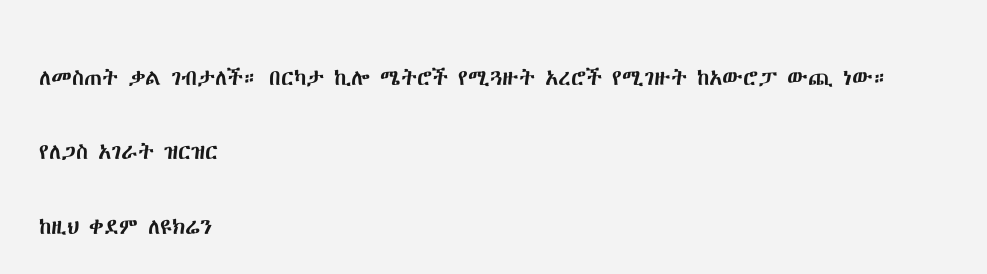ለመስጠት ቃል ገብታለች። በርካታ ኪሎ ሜትሮች የሚጓዙት አረሮች የሚገዙት ከአውሮፓ ውጪ ነው።

የለጋስ አገራት ዝርዝር

ከዚህ ቀደም ለዩክሬን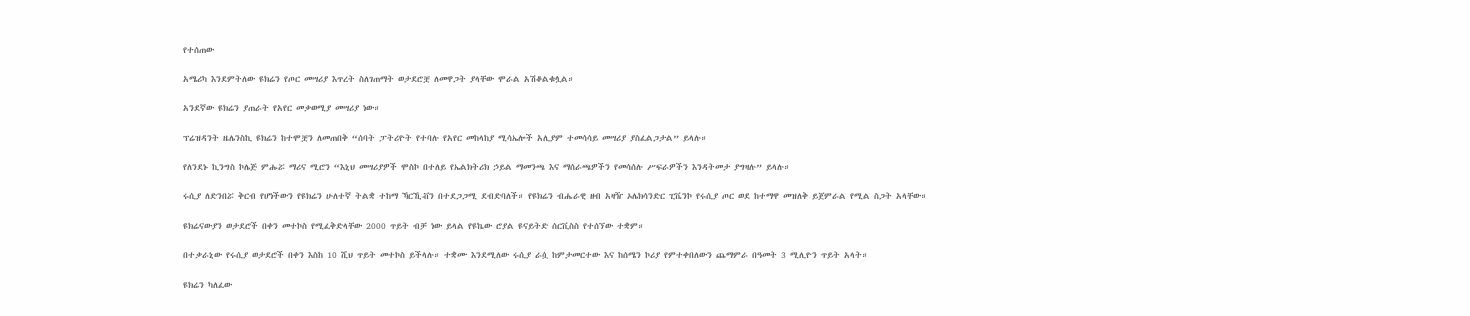የተሰጠው

አሜሪካ እንደምትለው ዩክሬን የጦር መሣሪያ እጥረት ስለገጠማት ወታደሮቿ ለመዋጋት ያላቸው ሞራል አሽቆልቁሏል።

አንደኛው ዩክሬን ያጠራት የአየር መቃወሚያ መሣሪያ ነው።

ፕሬዝዳንት ዜሌንስኪ ዩክሬን ከተሞቿን ለመጠበቅ “ሰባት ፓትሪዮት የተባሉ የአየር መከላከያ ሚሳኤሎች አሊያም ተመሳሳይ መሣሪያ ያስፈልጋታል” ይላሉ።

የለንደኑ ኪንግስ ኮሌጅ ምሑሯ ማሪና ሚሮን “እኒህ መሣሪያዎች ሞስኮ በተለይ የኤልክትሪክ ኃይል ማመንጫ እና ማሰራጫዎችን የመሳሰሉ ሥፍራዎችን እንዳትመታ ያግዛሉ” ይላሉ።

ሩሲያ ለድንበሯ ቅርብ የሆነችውን የዩክሬን ሁለተኛ ትልቋ ተከማ ኻርኺቭን በተደጋጋሚ ደብድባለች። የዩክሬን ብሔራዊ ዘብ አዛዥ ኦሌክሳንድር ፒቬንኮ የሩሲያ ጦር ወደ ከተማዋ መዝለቅ ይጀምራል የሚል ስጋት አላቸው።

ዩክሬናውያን ወታደሮች በቀን መተኮስ የሚፈቅድላቸው 2000 ጥይት ብቻ ነው ይላል የዩኬው ሮያል ዩናይትድ ሰርቪስስ የተሰኘው ተቋም።

በተቃራኒው የሩሲያ ወታደሮች በቀን እስከ 10 ሺህ ጥይት መተኮስ ይችላሉ። ተቋሙ እንደሚለው ሩሲያ ራሷ ከምታመርተው እና ከሰሜን ኮሪያ የምተቀበለውን ጨማምራ በዓመት 3 ሚሊዮን ጥይት አላት።

ዩክሬን ካለፈው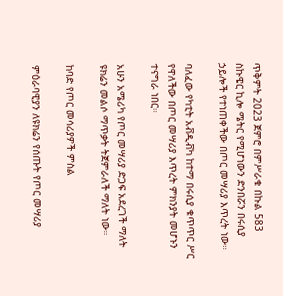ጥቅምት 2023 ጀምሮ በምሥራቁ በኩል 583 ስኩዌር ኪሎ ሜትር የሚሆነውን ድንበሯን በሩሲያ ኃይሎች የተነጠቀችው በጦር መሣሪያ እጥረት ነው።

ባለፈው የካቲት አቭዲቭካ ከተማ በሩሲያ ቁጥጥር ሥር የዋለችው በጦር መሣሪያ እጥረት ምክንያት መሆኑን ተናግራ ነበር።

አሁን አሜሪካ የጦር መሣሪያ ድጋፍ አደረገች ማለት ዩክሬን መልሶ ማጥቃት ትጀምራለች ማለት ነው።

ከባድ የጦር መሳሪያዎች ምስል

ምዕራባዊያን ለዩክሬን የሰጡት የጦር መሣሪያ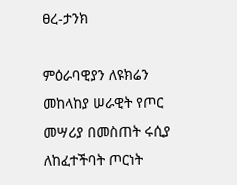ፀረ-ታንክ

ምዕራባዊያን ለዩክሬን መከላከያ ሠራዊት የጦር መሣሪያ በመስጠት ሩሲያ ለከፈተችባት ጦርነት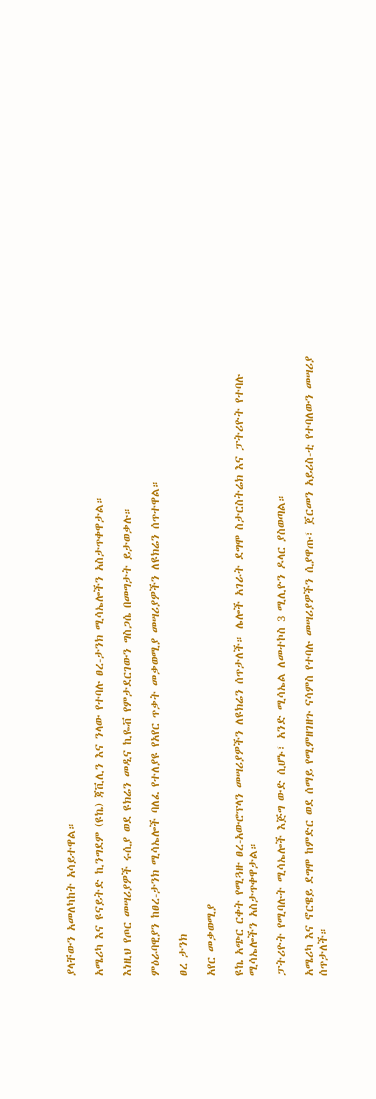ያላቸውን አመለካከት አሳይተዋል።

አሜሪካ እና ዩናይትድ ኪንግደም (ዩኬ) ጃቪሊን እና ንላው የተባሉ ፀረ-ታንክ ሚሳኤሎችን አስታጥቀዋታል።

እነዚህ የጦር መሣሪያዎች ሩሲያ ወደ ዩክሬን መዲና ኪዬቭ የምታደርገውን ግስጋሴ በመግታት ይታወቃሉ።

ምዕራባዊያን ከፀረ-ታንክ ሚሳኤሎች ባለፈ የተለያዩ የአየር ጥቃት መቃወሚያ መሣሪያዎችን ለዩክሬን ሰጥተዋል።

ፀረ ታንክ

አየር መቃወሚያ

ዩኬ አጭር ርቀት የሚጓዙ ፀረ-አውሮፕላን መሣሪያዎችን ለዩክሬን ሰጥታለች። ሌሎች አገራት ደግሞ ስታርስትሬክ እና ፓትሪዮት የተባሉ ሚሳኤሎችን አስታጥቀዋታል።

ፓትሪዮት የሚባሉት ሚሳኤሎች እጅግ ውድ ሲሆኑ፣ አንድ ሚሳኤል ለመተኮስ 3 ሚሊዮን ዶላር ያስወጣል።

አሜሪካ እና ኖርዌይ ደግሞ ከምድር ወደ ሰማይ የሚምዘገዘጉ ናሳምስ የተባሉ መሣሪያዎችን ሲያዋጡ፣ ጀርመን አይሪስ-ቲ የተባለውን መሣሪያ ሰጥታለች።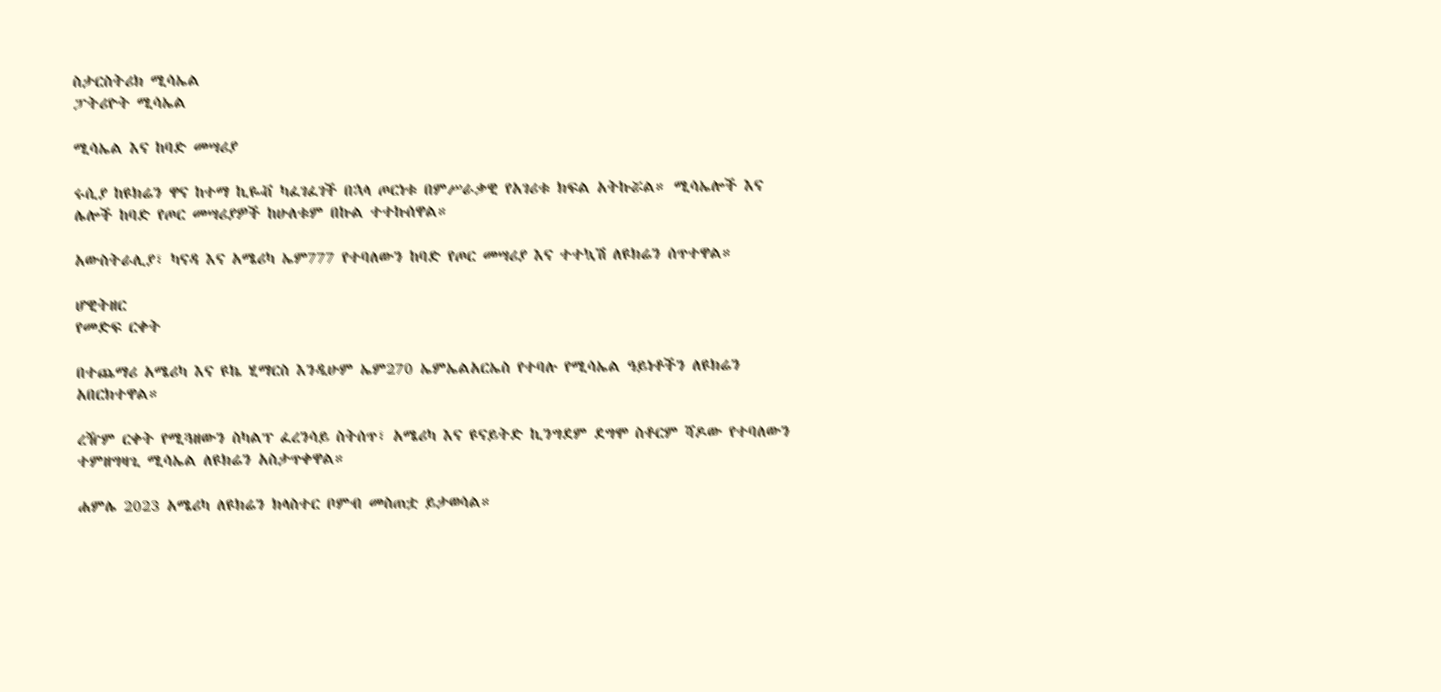ስታርስትሪክ ሚሳኤል
ፓትሪዮት ሚሳኤል

ሚሳኤል እና ከባድ መሣሪያ

ሩሲያ ከዩክሬን ዋና ከተማ ኪዬቭ ካፈገፈገች በኋላ ጦርነቱ በምሥራቃዊ የአገሪቱ ክፍል አትኩሯል። ሚሳኤሎች እና ሌሎች ከባድ የጦር መሣሪያዎች ከሁለቱም በኩል ተተኩሰዋል።

አውስትራሊያ፣ ካናዳ እና አሜሪካ ኤም777 የተባለውን ከባድ የጦር መሣሪያ እና ተተኳሽ ለዩክሬን ሰጥተዋል።

ሆዊትዘር
የመድፍ ርቀት

በተጨማሪ አሜሪካ እና ዩኬ ሂማርስ እንዲሁም ኤም270 ኤምኤልአርኤስ የተባሉ የሚሳኤል ዓይነቶችን ለዩክሬን አበርክተዋል።

ረዥም ርቀት የሚጓዘውን ስካልፕ ፈረንሳይ ስትሰጥ፣ አሜሪካ እና ዩናይትድ ኪንግደም ደግሞ ስቶርም ሻዶው የተባለውን ተምዘግዛጊ ሚሳኤል ለዩክሬን አስታጥቀዋል።

ሐምሌ 2023 አሜሪካ ለዩክሬን ክላስተር ቦምብ መስጠቷ ይታወሳል።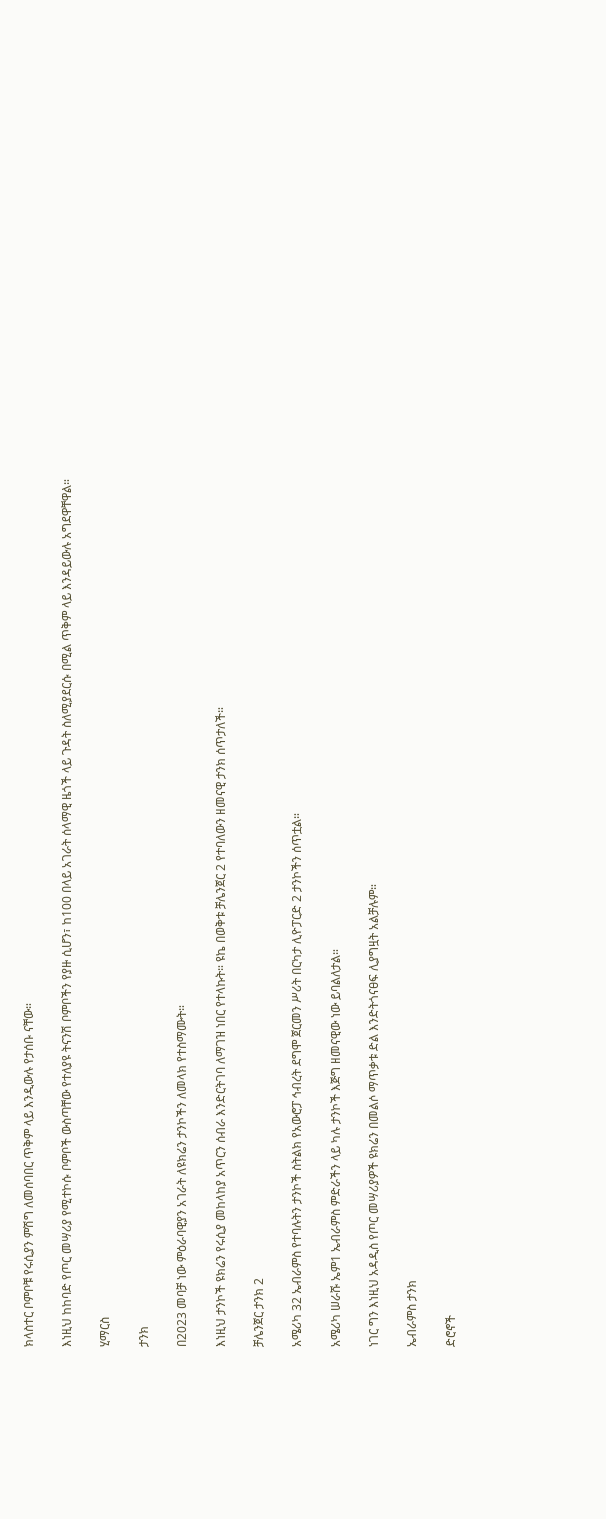ክላስተር ቦምቦቹ የሩሲያን ምሽግ ለመሰባበር ጥቅም ላይ እንዲውሉ የታሰቡ ናቸው።

እነዚህ ከከባድ የጦር መሣሪያ የሚተኮሱ ቦምቦች ውስጣቸው የተለያዩ ትናንሽ ቦምቦችን የያዙ ሲሆን፣ ከ100 በላይ አገራት ሰላማዊ ዜጎች ላይ ጉዳት ስለሚያደርሱ በሚል ጥቅም ላይ እንዳይውሉ አግደዋቸዋል።

ሂማርስ

ታንክ

በ2023 መባቻ ነው ምዕራባዊያን አገራት ለዩክሬን ታንኮችን ለመላክ የተስማሙት።

እነዚህ ታንኮች ዩክሬን የሩሲያ መከላከያ አጥርን ሰብራ እንድርትገባ ለማገዝ ነበር የተላኩት። ዩኬ በወቅቱ ቻሌንጀር 2 የተባለውን ዘመናዊ ታንክ ሰጥታለች።

ቻሌንጀር ታንክ 2

አሜሪካ 32 ኤብራምስ የተባሉትን ታንኮች ስትልክ የአውሮፓ ኅብረት ደግሞ ጀርመን ሥሪት በርካታ ሊዮፓርድ 2 ታንኮችን ሰጥቷል።

አሜሪካ ሠራሹ ኤም1 ኤብራምስ ምድራችን ላይ ካሉ ታንኮች እጅግ ዘመናዊው ነው ይባልለታል።

ነገር ግን እነዚህ አዳዲስ የጦር መሣሪያዎች ዩክሬን በመልሶ ማጥቃቱ ድል እንድትጎናፀፍ ሊያግዟት አልቻሉም።

ኤብራምስ ታንክ

ድሮኖች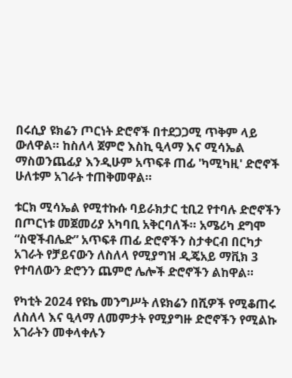በሩሲያ ዩክሬን ጦርነት ድሮኖች በተደጋጋሚ ጥቅም ላይ ውለዋል። ከስለላ ጀምሮ እስኪ ዒላማ እና ሚሳኤል ማስወንጨፊያ እንዲሁም አጥፍቶ ጠፊ 'ካሚካዚ' ድሮኖች ሁለቱም አገራት ተጠቅመዋል።

ቱርክ ሚሳኤል የሚተኩሱ ባይራክታር ቲቢ2 የተባሉ ድሮኖችን በጦርነቱ መጀመሪያ አካባቢ አቅርባለች። አሜሪካ ደግሞ “ስዊችብሌድ” አጥፍቶ ጠፊ ድሮኖችን ስታቀርብ በርካታ አገራት የቻይናውን ለስለላ የሚያግዝ ዲጄአይ ማቪክ 3 የተባለውን ድሮንን ጨምሮ ሌሎች ድሮኖችን ልከዋል።

የካቲት 2024 የዩኬ መንግሥት ለዩክሬን በሺዎች የሚቆጠሩ ለስለላ እና ዒላማ ለመምታት የሚያግዙ ድሮኖችን የሚልኩ አገራትን መቀላቀሉን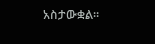አስታውቋል።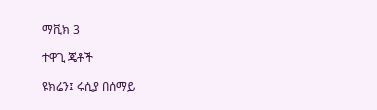ማቪክ 3

ተዋጊ ጄቶች

ዩክሬን፤ ሩሲያ በሰማይ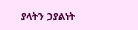ያላትን ኃያልነት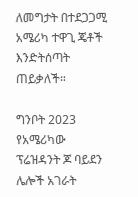ለመግታት በተደጋጋሚ አሜሪካ ተዋጊ ጄቶች እንድትሰጣት ጠይቃለች።

ግንቦት 2023 የአሜሪካው ፕሬዝዳንት ጆ ባይደን ሌሎች አገራት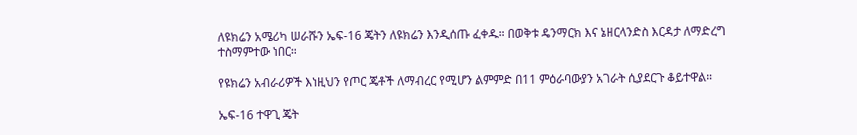ለዩክሬን አሜሪካ ሠራሹን ኤፍ-16 ጄትን ለዩክሬን እንዲሰጡ ፈቀዱ። በወቅቱ ዴንማርክ እና ኔዘርላንድስ እርዳታ ለማድረግ ተስማምተው ነበር።

የዩክሬን አብራሪዎች እነዚህን የጦር ጄቶች ለማብረር የሚሆን ልምምድ በ11 ምዕራባውያን አገራት ሲያደርጉ ቆይተዋል።

ኤፍ-16 ተዋጊ ጄት